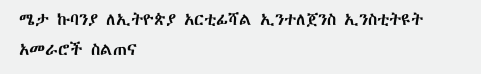ሜታ ኩባንያ ለኢትዮጵያ አርቲፊሻል ኢንተለጀንስ ኢንስቲትዩት አመራሮች ስልጠና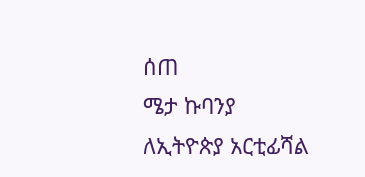ሰጠ
ሜታ ኩባንያ ለኢትዮጵያ አርቲፊሻል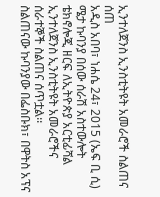ኢንተለጀንስ ኢንስቲትዩት አመራሮች ስልጠና ሰጠ
አዲስ አበባ፣ ነሐሴ 24፣ 2015 (ኤፍ ቢ ሲ) ሜታ ኩባንያ በሰው ሰራሽ አስተውሎት ቴክኖሎጂ ዘርፍ ለኢትዮጵያ አርቲፊሻል ኢንተለጀንስ ኢንስቲትዩት አመራሮችና ሰራተኞች ስልጠና ሰጥቷል፡፡
ስልጠናው ኩባንያው በፌስቡክ፣ በዋትስ አፕና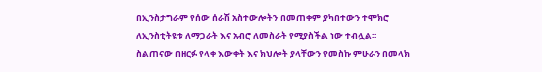በኢንስታግራም የሰው ሰራሽ አስተውሎትን በመጠቀም ያካበተውን ተሞክሮ ለኢንስቲትዩቱ ለማጋራት እና አብሮ ለመስራት የሚያስችል ነው ተብሏል፡፡
ስልጠናው በዘርፉ የላቀ እውቀት እና ክህሎት ያላቸውን የመስኩ ምሁራን በመላክ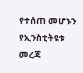የተሰጠ መሆኑን የኢንስቲትዩቱ መረጃ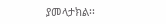ያመላታክል፡፡